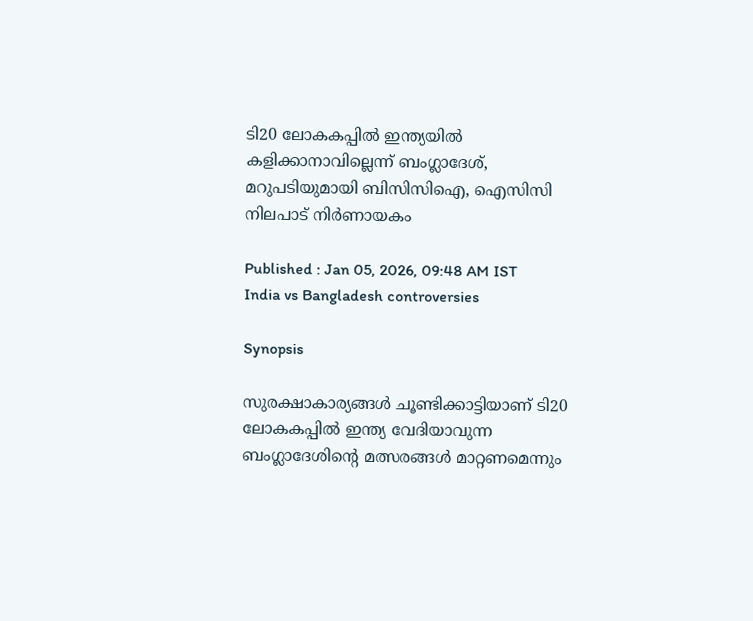ടി20 ലോകകപ്പില്‍ ഇന്ത്യയിൽ കളിക്കാനാവില്ലെന്ന് ബംഗ്ലാദേശ്, മറുപടിയുമായി ബിസിസിഐ, ഐസിസി നിലപാട് നിർണായകം

Published : Jan 05, 2026, 09:48 AM IST
India vs Bangladesh controversies

Synopsis

സുരക്ഷാകാര്യങ്ങൾ ചൂണ്ടിക്കാട്ടിയാണ് ടി20 ലോകകപ്പിൽ ഇന്ത്യ വേദിയാവുന്ന ബംഗ്ലാദേശിന്‍റെ മത്സരങ്ങൾ മാറ്റണമെന്നും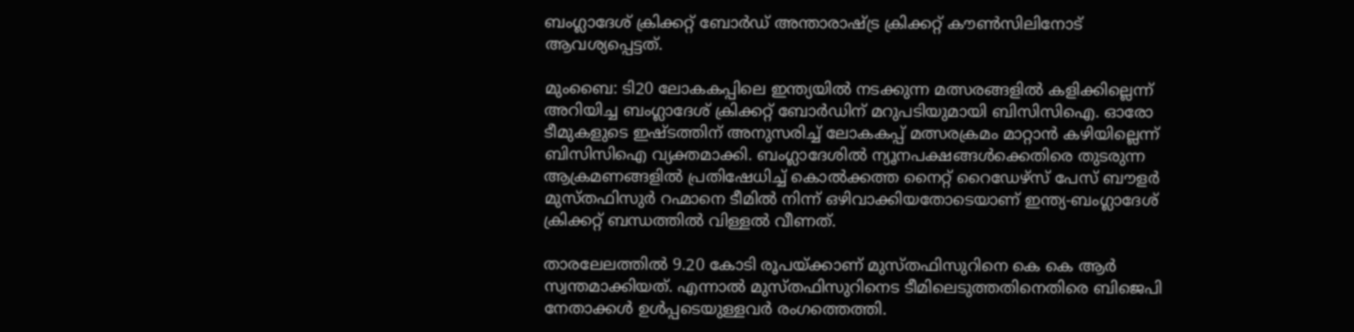ബംഗ്ലാദേശ് ക്രിക്കറ്റ് ബോര്‍ഡ് അന്താരാഷ്ട്ര ക്രിക്കറ്റ് കൗൺസിലിനോട് ആവശ്യപ്പെട്ടത്.

മുംബൈ: ടി20 ലോകകപ്പിലെ ഇന്ത്യയിൽ നടക്കുന്ന മത്സരങ്ങളിൽ കളിക്കില്ലെന്ന് അറിയിച്ച ബംഗ്ലാദേശ് ക്രിക്കറ്റ് ബോർഡിന് മറുപടിയുമായി ബിസിസിഐ. ഓരോ ടീമുകളുടെ ഇഷ്ടത്തിന് അനുസരിച്ച് ലോകകപ്പ് മത്സരക്രമം മാറ്റാൻ കഴിയില്ലെന്ന് ബിസിസിഐ വ്യക്തമാക്കി. ബംഗ്ലാദേശിൽ ന്യൂനപക്ഷങ്ങള്‍ക്കെതിരെ തുടരുന്ന ആക്രമണങ്ങളില്‍ പ്രതിഷേധിച്ച് കൊൽക്കത്ത നൈറ്റ് റൈഡേഴ്സ് പേസ് ബൗളർ മുസ്തഫിസുർ റഹ്മാനെ ടീമിൽ നിന്ന് ഒഴിവാക്കിയതോടെയാണ് ഇന്ത്യ-ബംഗ്ലാദേശ് ക്രിക്കറ്റ് ബന്ധത്തിൽ വിള്ളൽ വീണത്.

താരലേലത്തിൽ 9.20 കോടി രൂപയ്ക്കാണ് മുസ്തഫിസുറിനെ കെ കെ ആർ സ്വന്തമാക്കിയത്. എന്നാല്‍ മുസ്തഫിസുറിനെട ടീമിലെടുത്തതിനെതിരെ ബിജെപി നേതാക്കൾ ഉൾപ്പടെയുള്ളവർ രംഗത്തെത്തി.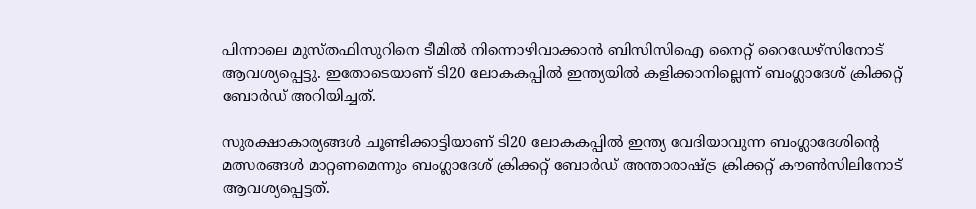പിന്നാലെ മുസ്തഫിസുറിനെ ടീമിൽ നിന്നൊഴിവാക്കാൻ ബിസിസിഐ നൈറ്റ് റൈഡേഴ്സിനോട് ആവശ്യപ്പെട്ടു. ഇതോടെയാണ് ടി20 ലോകകപ്പില്‍ ഇന്ത്യയില്‍ കളിക്കാനില്ലെന്ന് ബംഗ്ലാദേശ് ക്രിക്കറ്റ് ബോർഡ് അറിയിച്ചത്.

സുരക്ഷാകാര്യങ്ങൾ ചൂണ്ടിക്കാട്ടിയാണ് ടി20 ലോകകപ്പിൽ ഇന്ത്യ വേദിയാവുന്ന ബംഗ്ലാദേശിന്‍റെ മത്സരങ്ങൾ മാറ്റണമെന്നും ബംഗ്ലാദേശ് ക്രിക്കറ്റ് ബോര്‍ഡ് അന്താരാഷ്ട്ര ക്രിക്കറ്റ് കൗൺസിലിനോട് ആവശ്യപ്പെട്ടത്.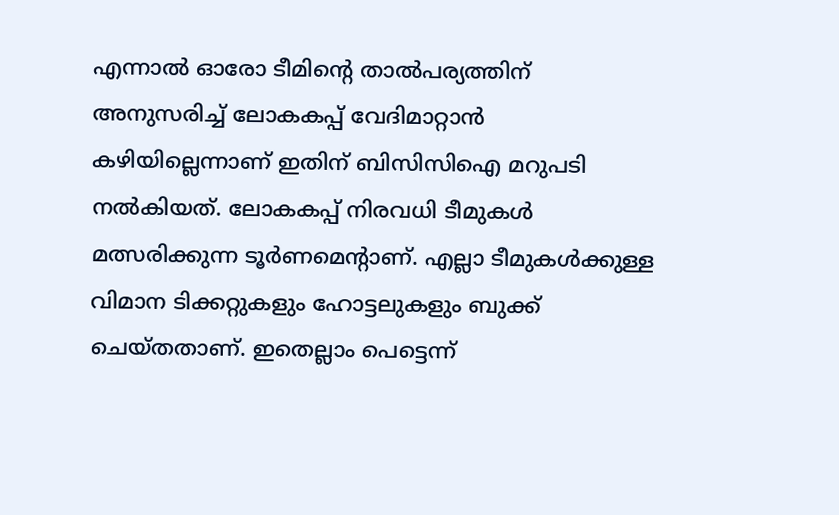എന്നാൽ ഓരോ ടീമിന്‍റെ താൽപര്യത്തിന് അനുസരിച്ച് ലോകകപ്പ് വേദിമാറ്റാൻ കഴിയില്ലെന്നാണ് ഇതിന് ബിസിസിഐ മറുപടി നൽകിയത്. ലോകകപ്പ് നിരവധി ടീമുകൾ മത്സരിക്കുന്ന ടൂർണമെന്‍റാണ്. എല്ലാ ടീമുകൾക്കുള്ള വിമാന ടിക്കറ്റുകളും ഹോട്ടലുകളും ബുക്ക് ചെയ്തതാണ്. ഇതെല്ലാം പെട്ടെന്ന്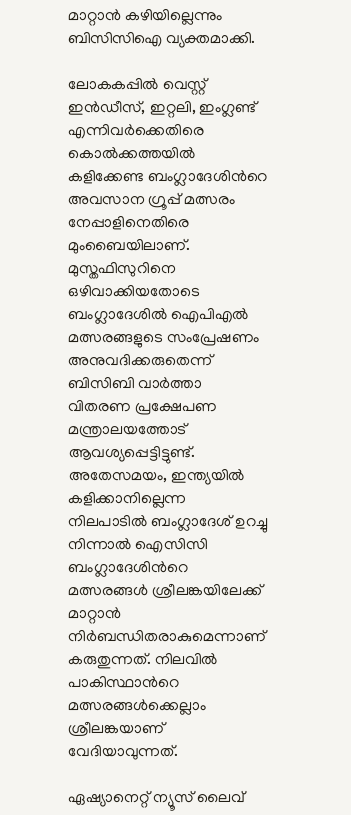മാറ്റാൻ കഴിയില്ലെന്നും ബിസിസിഐ വ്യക്തമാക്കി.

ലോകകപ്പിൽ വെസ്റ്റ് ഇൻഡീസ്, ഇറ്റലി, ഇംഗ്ലണ്ട് എന്നിവർക്കെതിരെ കൊൽക്കത്തയിൽ കളിക്കേണ്ട ബംഗ്ലാദേശിന്‍റെ അവസാന ഗ്രൂപ്പ് മത്സരം നേപ്പാളിനെതിരെ മുംബൈയിലാണ്. മുസ്തഫിസുറിനെ ഒഴിവാക്കിയതോടെ ബംഗ്ലാദേശിൽ ഐപിഎൽ മത്സരങ്ങളുടെ സംപ്രേഷണം അനുവദിക്കരുതെന്ന് ബിസിബി വാർത്താ വിതരണ പ്രക്ഷേപണ മന്ത്രാലയത്തോട് ആവശ്യപ്പെട്ടിട്ടുണ്ട്. അതേസമയം, ഇന്ത്യയില്‍ കളിക്കാനില്ലെന്ന നിലപാടില്‍ ബംഗ്ലാദേശ് ഉറച്ചു നിന്നാല്‍ ഐസിസി ബംഗ്ലാദേശിന്‍റെ മത്സരങ്ങള്‍ ശ്രീലങ്കയിലേക്ക് മാറ്റാന്‍ നിര്‍ബന്ധിതരാകുമെന്നാണ് കരുതുന്നത്. നിലവില്‍ പാകിസ്ഥാന്‍റെ മത്സരങ്ങള്‍ക്കെല്ലാം ശ്രീലങ്കയാണ് വേദിയാവുന്നത്.

ഏഷ്യാനെറ്റ് ന്യൂസ് ലൈവ്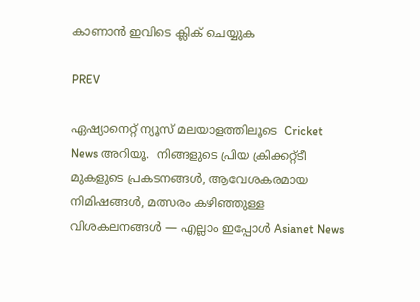കാണാന്‍ ഇവിടെ ക്ലിക് ചെയ്യുക

PREV

ഏഷ്യാനെറ്റ് ന്യൂസ് മലയാളത്തിലൂടെ  Cricket News അറിയൂ.  നിങ്ങളുടെ പ്രിയ ക്രിക്കറ്റ്ടീ മുകളുടെ പ്രകടനങ്ങൾ, ആവേശകരമായ നിമിഷങ്ങൾ, മത്സരം കഴിഞ്ഞുള്ള വിശകലനങ്ങൾ — എല്ലാം ഇപ്പോൾ Asianet News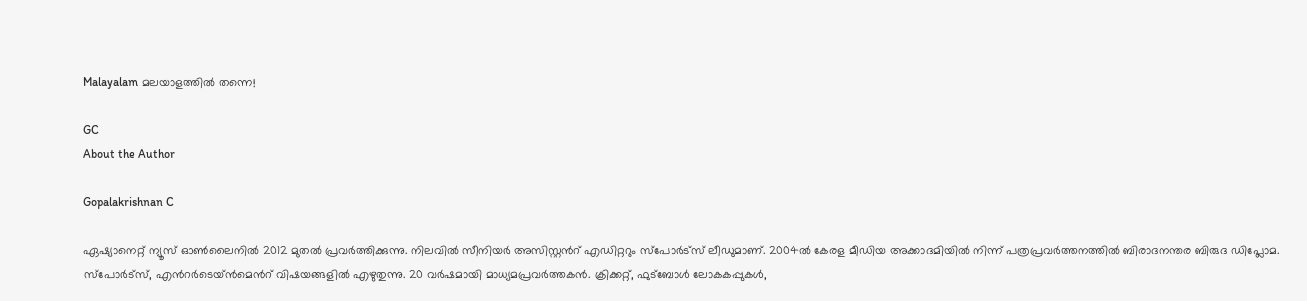Malayalam മലയാളത്തിൽ തന്നെ!

GC
About the Author

Gopalakrishnan C

ഏഷ്യാനെറ്റ് ന്യൂസ് ഓണ്‍ലൈനില്‍ 2012 മുതല്‍ പ്രവര്‍ത്തിക്കുന്നു. നിലവില്‍ സീനിയര്‍ അസിസ്റ്റന്‍റ് എഡിറ്ററും സ്പോർട്സ് ലീഡുമാണ്. 2004ൽ കേരള മീഡിയ അക്കാദമിയില്‍ നിന്ന് പത്രപ്രവര്‍ത്തനത്തില്‍ ബിരാദനന്തര ബിരുദ ഡിപ്ലോമ. സ്പോര്‍ട്സ്, എന്‍റര്‍ടെയ്ൻമെന്‍റ് വിഷയങ്ങളില്‍ എഴുതുന്നു. 20 വര്‍ഷമായി മാധ്യമപ്രവര്‍ത്തകൻ. ക്രിക്കറ്റ്, ഫുട്ബോള്‍ ലോകകപ്പുകൾ,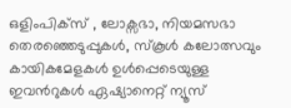ഒളിംപിക്സ് , ലോക്സഭാ, നിയമസഭാ തെരഞ്ഞെടുപ്പുകള്‍, സ്കൂള്‍ കലോത്സവും കായികമേളകള്‍ ഉള്‍പ്പെടെയുള്ള ഇവന്‍റുകള്‍ ഏഷ്യാനെറ്റ് ന്യൂസ്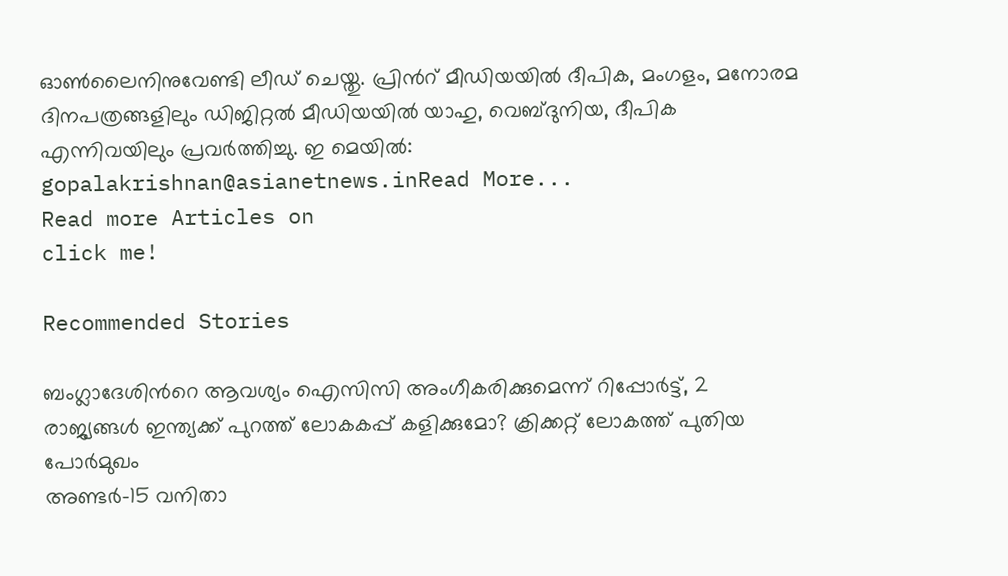ഓണ്‍ലൈനിനുവേണ്ടി ലീഡ് ചെയ്തു. പ്രിന്‍റ് മീഡിയയില്‍ ദീപിക, മംഗളം, മനോരമ ദിനപത്രങ്ങളിലും ഡിജിറ്റൽ മീഡിയയില്‍ യാഹു, വെബ്ദുനിയ, ദീപിക എന്നിവയിലും പ്രവര്‍ത്തിച്ചു. ഇ മെയില്‍: gopalakrishnan@asianetnews.inRead More...
Read more Articles on
click me!

Recommended Stories

ബംഗ്ലാദേശിന്‍റെ ആവശ്യം ഐസിസി അംഗീകരിക്കുമെന്ന് റിപ്പോർട്ട്, 2 രാജ്യങ്ങൾ ഇന്ത്യക്ക് പുറത്ത് ലോകകപ്പ് കളിക്കുമോ? ക്രിക്കറ്റ് ലോകത്ത് പുതിയ പോർമുഖം
അണ്ടര്‍-15 വനിതാ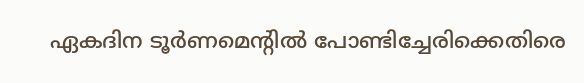ഏകദിന ടൂര്‍ണമെന്റില്‍ പോണ്ടിച്ചേരിക്കെതിരെ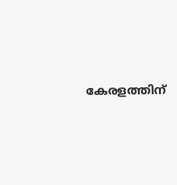കേരളത്തിന്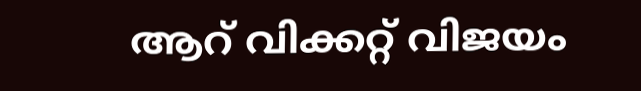ആറ് വിക്കറ്റ് വിജയം